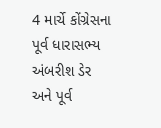4 માર્ચે કોંગ્રેસના પૂર્વ ધારાસભ્ય અંબરીશ ડેર અને પૂર્વ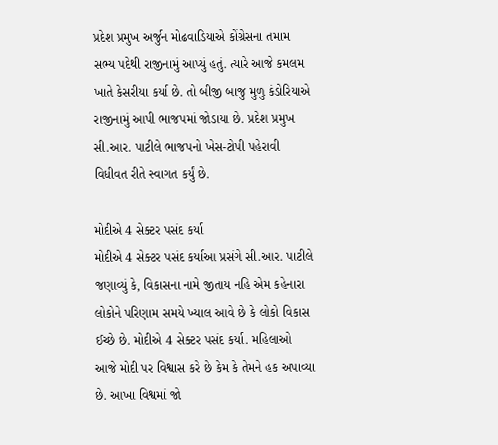પ્રદેશ પ્રમુખ અર્જુન મોઢવાડિયાએ કોંગ્રેસના તમામ સભ્ય પદેથી રાજીનામું આપ્યું હતું. ત્યારે આજે કમલમ ખાતે કેસરીયા કર્યા છે. તો બીજી બાજુ મુળુ કંડોરિયાએ રાજીનામું આપી ભાજપમાં જોડાયા છે. પ્રદેશ પ્રમુખ સી.આર. પાટીલે ભાજપનો ખેસ-ટોપી પહેરાવી વિધીવત રીતે સ્વાગત કર્યું છે.

મોદીએ 4 સેક્ટર પસંદ કર્યા
મોદીએ 4 સેક્ટર પસંદ કર્યાઆ પ્રસંગે સી.આર. પાટીલે જણાવ્યું કે, વિકાસના નામે જીતાય નહિ એમ કહેનારા લોકોને પરિણામ સમયે ખ્યાલ આવે છે કે લોકો વિકાસ ઈચ્છે છે. મોદીએ 4 સેક્ટર પસંદ કર્યા. મહિલાઓ આજે મોદી પર વિશ્વાસ કરે છે કેમ કે તેમને હક અપાવ્યા છે. આખા વિશ્વમાં જો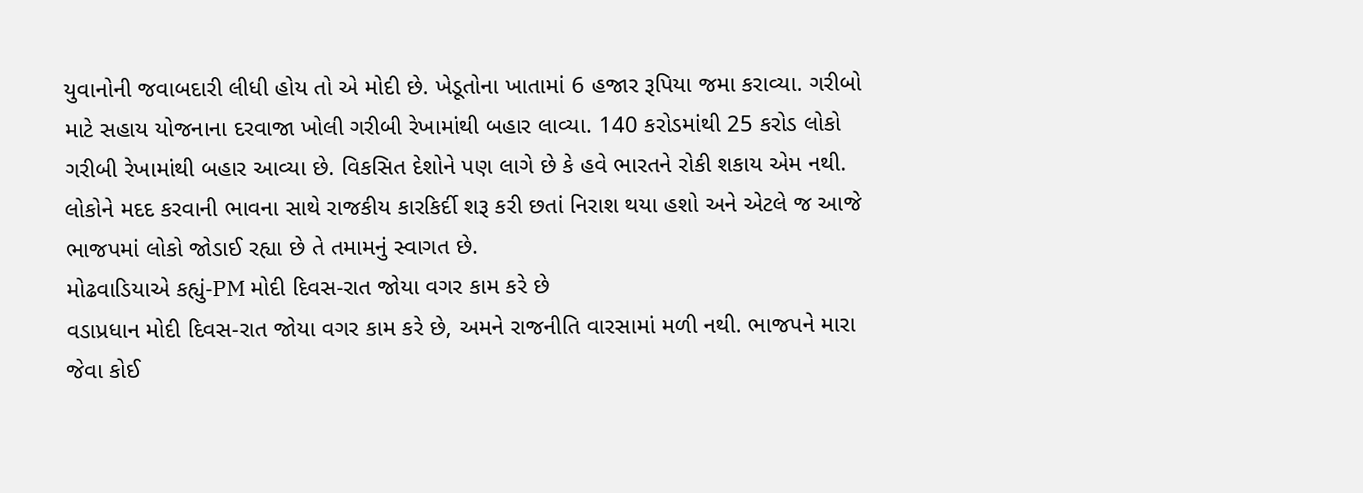યુવાનોની જવાબદારી લીધી હોય તો એ મોદી છે. ખેડૂતોના ખાતામાં 6 હજાર રૂપિયા જમા કરાવ્યા. ગરીબો માટે સહાય યોજનાના દરવાજા ખોલી ગરીબી રેખામાંથી બહાર લાવ્યા. 140 કરોડમાંથી 25 કરોડ લોકો ગરીબી રેખામાંથી બહાર આવ્યા છે. વિકસિત દેશોને પણ લાગે છે કે હવે ભારતને રોકી શકાય એમ નથી. લોકોને મદદ કરવાની ભાવના સાથે રાજકીય કારકિર્દી શરૂ કરી છતાં નિરાશ થયા હશો અને એટલે જ આજે ભાજપમાં લોકો જોડાઈ રહ્યા છે તે તમામનું સ્વાગત છે.
મોઢવાડિયાએ કહ્યું-PM મોદી દિવસ-રાત જોયા વગર કામ કરે છે
વડાપ્રધાન મોદી દિવસ-રાત જોયા વગર કામ કરે છે, અમને રાજનીતિ વારસામાં મળી નથી. ભાજપને મારા જેવા કોઈ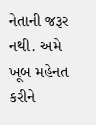નેતાની જરૂર નથી. અમે ખૂબ મહેનત કરીને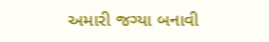અમારી જગ્યા બનાવી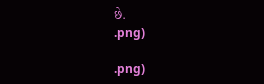છે.
.png)

.png)